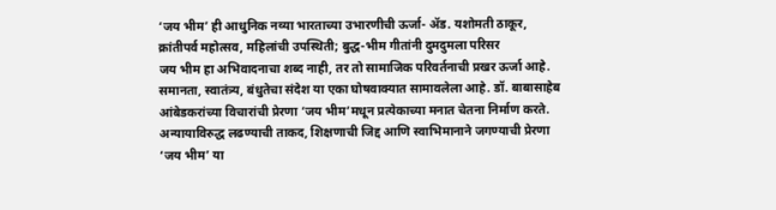‘जय भीम’ ही आधुनिक नव्या भारताच्या उभारणीची ऊर्जा- ॲड. यशोमती ठाकूर, क्रांतीपर्व महोत्सव, महिलांची उपस्थिती; बुद्ध-भीम गीतांनी दुमदुमला परिसर
जय भीम हा अभिवादनाचा शब्द नाही, तर तो सामाजिक परिवर्तनाची प्रखर ऊर्जा आहे. समानता, स्वातंत्र्य, बंधुतेचा संदेश या एका घोषवाक्यात सामावलेला आहे. डॉ. बाबासाहेब आंबेडकरांच्या विचारांची प्रेरणा ‘जय भीम’मधून प्रत्येकाच्या मनात चेतना निर्माण करते. अन्यायाविरुद्ध लढण्याची ताकद, शिक्षणाची जिद्द आणि स्वाभिमानाने जगण्याची प्रेरणा ‘जय भीम’ या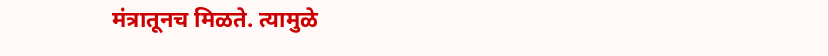मंत्रातूनच मिळते. त्यामुळे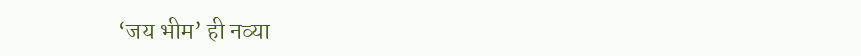‘जय भीम’ ही नव्या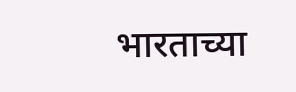भारताच्या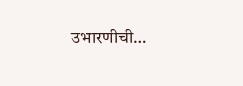उभारणीची…